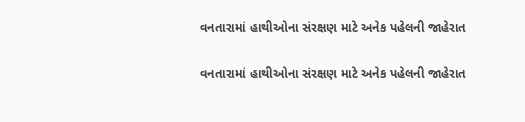વનતારામાં હાથીઓના સંરક્ષણ માટે અનેક પહેલની જાહેરાત

વનતારામાં હાથીઓના સંરક્ષણ માટે અનેક પહેલની જાહેરાત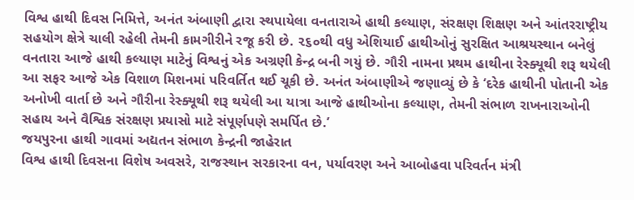વિશ્વ હાથી દિવસ નિમિત્તે, અનંત અંબાણી દ્વારા સ્થપાયેલા વનતારાએ હાથી કલ્યાણ, સંરક્ષણ શિક્ષણ અને આંતરરાષ્ટ્રીય સહયોગ ક્ષેત્રે ચાલી રહેલી તેમની કામગીરીને રજૂ કરી છે. ૨૬૦થી વધુ એશિયાઈ હાથીઓનું સુરક્ષિત આશ્રયસ્થાન બનેલું વનતારા આજે હાથી કલ્યાણ માટેનું વિશ્વનું એક અગ્રણી કેન્દ્ર બની ગયું છે. ગૌરી નામના પ્રથમ હાથીના રેસ્ક્યૂથી શરૂ થયેલી આ સફર આજે એક વિશાળ મિશનમાં પરિવર્તિત થઈ ચૂકી છે. અનંત અંબાણીએ જણાવ્યું છે કે ‘દરેક હાથીની પોતાની એક અનોખી વાર્તા છે અને ગૌરીના રેસ્ક્યૂથી શરૂ થયેલી આ યાત્રા આજે હાથીઓના કલ્યાણ, તેમની સંભાળ રાખનારાઓની સહાય અને વૈશ્વિક સંરક્ષણ પ્રયાસો માટે સંપૂર્ણપણે સમર્પિત છે.’
જયપુરના હાથી ગાવમાં અદ્યતન સંભાળ કેન્દ્રની જાહેરાત
વિશ્વ હાથી દિવસના વિશેષ અવસરે, રાજસ્થાન સરકારના વન, પર્યાવરણ અને આબોહવા પરિવર્તન મંત્રી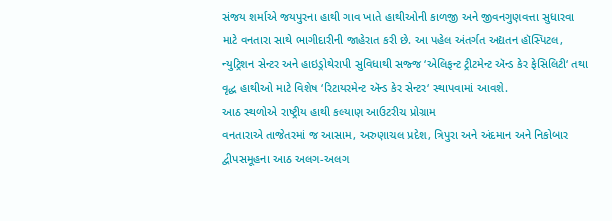સંજય શર્માએ જયપુરના હાથી ગાવ ખાતે હાથીઓની કાળજી અને જીવનગુણવત્તા સુધારવા માટે વનતારા સાથે ભાગીદારીની જાહેરાત કરી છે. આ પહેલ અંતર્ગત અદ્યતન હૉસ્પિટલ, ન્યુટ્રિશન સેન્ટર અને હાઇડ્રોથેરાપી સુવિધાથી સજ્જ ‘એલિફન્ટ ટ્રીટમેન્ટ ઍન્ડ કેર ફેસિલિટી‘ તથા વૃદ્ધ હાથીઓ માટે વિશેષ ‘રિટાયરમેન્ટ ઍન્ડ કેર સેન્ટર‘ સ્થાપવામાં આવશે.
આઠ સ્થળોએ રાષ્ટ્રીય હાથી કલ્યાણ આઉટરીચ પ્રોગ્રામ
વનતારાએ તાજેતરમાં જ આસામ, અરુણાચલ પ્રદેશ, ત્રિપુરા અને અંદમાન અને નિકોબાર દ્વીપસમૂહના આઠ અલગ-અલગ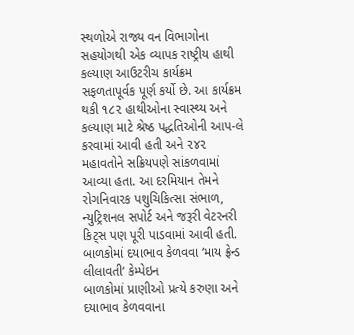સ્થળોએ રાજ્ય વન વિભાગોના સહયોગથી એક વ્યાપક રાષ્ટ્રીય હાથી કલ્યાણ આઉટરીચ કાર્યક્રમ સફળતાપૂર્વક પૂર્ણ કર્યો છે. આ કાર્યક્રમ થકી ૧૮૨ હાથીઓના સ્વાસ્થ્ય અને કલ્યાણ માટે શ્રેષ્ઠ પદ્ધતિઓની આપ-લે કરવામાં આવી હતી અને ૨૪૨ મહાવતોને સક્રિયપણે સાંકળવામાં આવ્યા હતા. આ દરમિયાન તેમને રોગનિવારક પશુચિકિત્સા સંભાળ, ન્યુટ્રિશનલ સપોર્ટ અને જરૂરી વેટરનરી કિટ્સ પણ પૂરી પાડવામાં આવી હતી.
બાળકોમાં દયાભાવ કેળવવા ‘માય ફ્રેન્ડ લીલાવતી‘ કેમ્પેઇન
બાળકોમાં પ્રાણીઓ પ્રત્યે કરુણા અને દયાભાવ કેળવવાના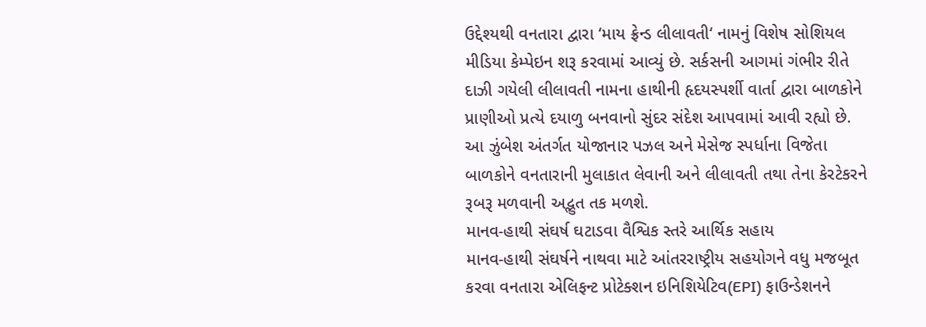ઉદ્દેશ્યથી વનતારા દ્વારા ‘માય ફ્રેન્ડ લીલાવતી‘ નામનું વિશેષ સોશિયલ મીડિયા કેમ્પેઇન શરૂ કરવામાં આવ્યું છે. સર્કસની આગમાં ગંભીર રીતે દાઝી ગયેલી લીલાવતી નામના હાથીની હૃદયસ્પર્શી વાર્તા દ્વારા બાળકોને પ્રાણીઓ પ્રત્યે દયાળુ બનવાનો સુંદર સંદેશ આપવામાં આવી રહ્યો છે. આ ઝુંબેશ અંતર્ગત યોજાનાર પઝલ અને મેસેજ સ્પર્ધાના વિજેતા બાળકોને વનતારાની મુલાકાત લેવાની અને લીલાવતી તથા તેના કેરટેકરને રૂબરૂ મળવાની અદ્ભુત તક મળશે.
માનવ-હાથી સંઘર્ષ ઘટાડવા વૈશ્વિક સ્તરે આર્થિક સહાય
માનવ-હાથી સંઘર્ષને નાથવા માટે આંતરરાષ્ટ્રીય સહયોગને વધુ મજબૂત કરવા વનતારા એલિફન્ટ પ્રોટેક્શન ઇનિશિયેટિવ(EPI) ફાઉન્ડેશનને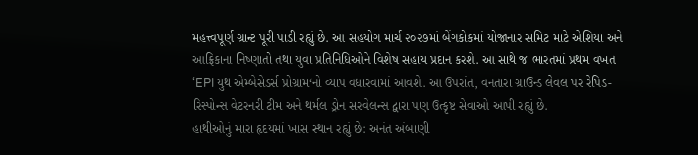મહત્ત્વપૂર્ણ ગ્રાન્ટ પૂરી પાડી રહ્યું છે. આ સહયોગ માર્ચ ૨૦૨૭માં બેંગકોકમાં યોજાનાર સમિટ માટે એશિયા અને આફ્રિકાના નિષ્ણાતો તથા યુવા પ્રતિનિધિઓને વિશેષ સહાય પ્રદાન કરશે. આ સાથે જ ભારતમાં પ્રથમ વખત ‘EPI યુથ એમ્બેસેડર્સ પ્રોગ્રામ‘નો વ્યાપ વધારવામાં આવશે. આ ઉપરાંત, વનતારા ગ્રાઉન્ડ લેવલ પર રેપિડ-રિસ્પોન્સ વેટરનરી ટીમ અને થર્મલ ડ્રોન સરવેલન્સ દ્વારા પણ ઉત્કૃષ્ટ સેવાઓ આપી રહ્યું છે.
હાથીઓનું મારા હૃદયમાં ખાસ સ્થાન રહ્યું છે: અનંત અંબાણી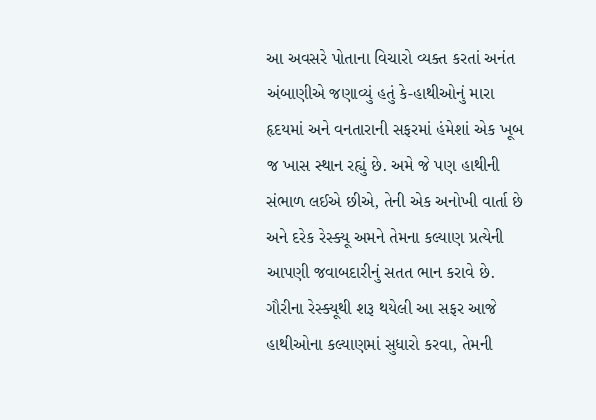આ અવસરે પોતાના વિચારો વ્યક્ત કરતાં અનંત અંબાણીએ જણાવ્યું હતું કે-હાથીઓનું મારા હૃદયમાં અને વનતારાની સફરમાં હંમેશાં એક ખૂબ જ ખાસ સ્થાન રહ્યું છે. અમે જે પણ હાથીની સંભાળ લઈએ છીએ, તેની એક અનોખી વાર્તા છે અને દરેક રેસ્ક્યૂ અમને તેમના કલ્યાણ પ્રત્યેની આપણી જવાબદારીનું સતત ભાન કરાવે છે. ગૌરીના રેસ્ક્યૂથી શરૂ થયેલી આ સફર આજે હાથીઓના કલ્યાણમાં સુધારો કરવા, તેમની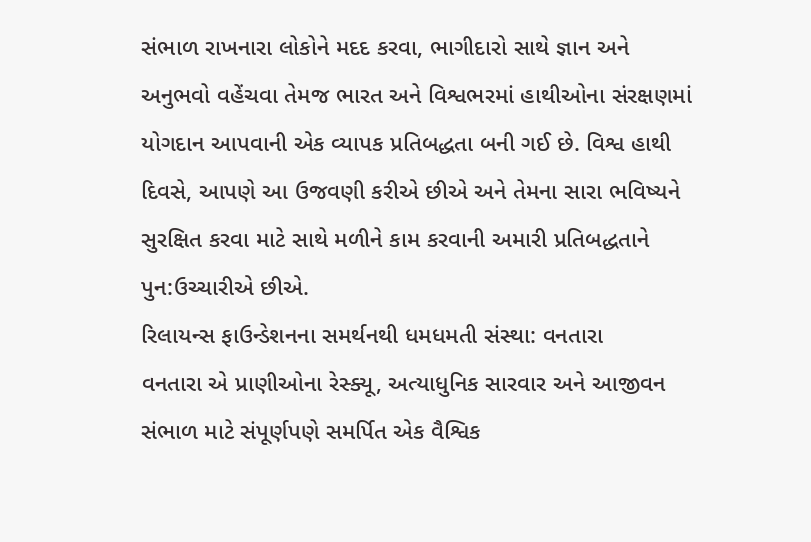સંભાળ રાખનારા લોકોને મદદ કરવા, ભાગીદારો સાથે જ્ઞાન અને અનુભવો વહેંચવા તેમજ ભારત અને વિશ્વભરમાં હાથીઓના સંરક્ષણમાં યોગદાન આપવાની એક વ્યાપક પ્રતિબદ્ધતા બની ગઈ છે. વિશ્વ હાથી દિવસે, આપણે આ ઉજવણી કરીએ છીએ અને તેમના સારા ભવિષ્યને સુરક્ષિત કરવા માટે સાથે મળીને કામ કરવાની અમારી પ્રતિબદ્ધતાને પુન:ઉચ્ચારીએ છીએ.
રિલાયન્સ ફાઉન્ડેશનના સમર્થનથી ધમધમતી સંસ્થા: વનતારા
વનતારા એ પ્રાણીઓના રેસ્ક્યૂ, અત્યાધુનિક સારવાર અને આજીવન સંભાળ માટે સંપૂર્ણપણે સમર્પિત એક વૈશ્વિક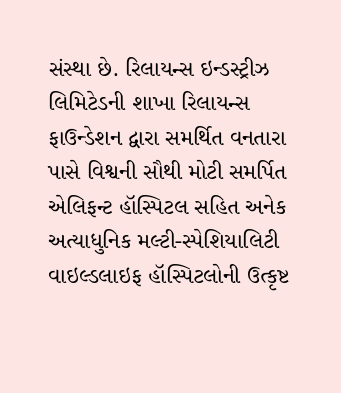સંસ્થા છે. રિલાયન્સ ઇન્ડસ્ટ્રીઝ લિમિટેડની શાખા રિલાયન્સ ફાઉન્ડેશન દ્વારા સમર્થિત વનતારા પાસે વિશ્વની સૌથી મોટી સમર્પિત એલિફન્ટ હૉસ્પિટલ સહિત અનેક અત્યાધુનિક મલ્ટી-સ્પેશિયાલિટી વાઇલ્ડલાઇફ હૉસ્પિટલોની ઉત્કૃષ્ટ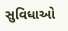સુવિધાઓ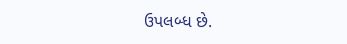ઉપલબ્ધ છે.